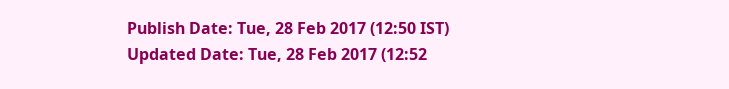Publish Date: Tue, 28 Feb 2017 (12:50 IST)
Updated Date: Tue, 28 Feb 2017 (12:52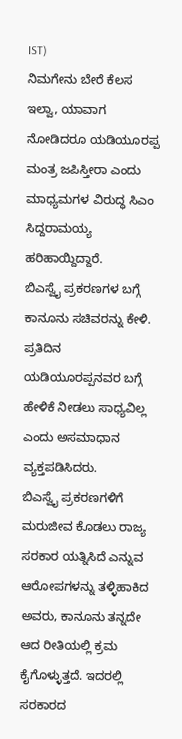IST)
ನಿಮಗೇನು ಬೇರೆ ಕೆಲಸ ಇಲ್ವಾ, ಯಾವಾಗ ನೋಡಿದರೂ ಯಡಿಯೂರಪ್ಪ ಮಂತ್ರ ಜಪಿಸ್ತೀರಾ ಎಂದು ಮಾಧ್ಯಮಗಳ ವಿರುದ್ಧ ಸಿಎಂ ಸಿದ್ದರಾಮಯ್ಯ ಹರಿಹಾಯ್ದಿದ್ದಾರೆ.
ಬಿಎಸ್ವೈ ಪ್ರಕರಣಗಳ ಬಗ್ಗೆ ಕಾನೂನು ಸಚಿವರನ್ನು ಕೇಳಿ. ಪ್ರತಿದಿನ ಯಡಿಯೂರಪ್ಪನವರ ಬಗ್ಗೆ ಹೇಳಿಕೆ ನೀಡಲು ಸಾಧ್ಯವಿಲ್ಲ ಎಂದು ಅಸಮಾಧಾನ ವ್ಯಕ್ತಪಡಿಸಿದರು.
ಬಿಎಸ್ವೈ ಪ್ರಕರಣಗಳಿಗೆ ಮರುಜೀವ ಕೊಡಲು ರಾಜ್ಯ ಸರಕಾರ ಯತ್ನಿಸಿದೆ ಎನ್ನುವ ಆರೋಪಗಳನ್ನು ತಳ್ಳಿಹಾಕಿದ ಅವರು, ಕಾನೂನು ತನ್ನದೇ ಆದ ರೀತಿಯಲ್ಲಿ ಕ್ರಮ ಕೈಗೊಳ್ಳುತ್ತದೆ. ಇದರಲ್ಲಿ ಸರಕಾರದ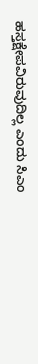ಹಸ್ತಕ್ಷೇಪವಿರುವುದಿಲ್ಲ ಎಂದು ಸಿಎಂ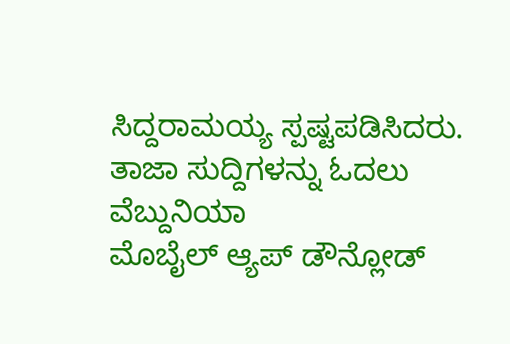ಸಿದ್ದರಾಮಯ್ಯ ಸ್ಪಷ್ಟಪಡಿಸಿದರು.
ತಾಜಾ ಸುದ್ದಿಗಳನ್ನು ಓದಲು ವೆಬ್ದುನಿಯಾ
ಮೊಬೈಲ್ ಆ್ಯಪ್ ಡೌನ್ಲೋಡ್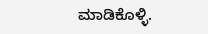ಮಾಡಿಕೊಳ್ಳಿ.